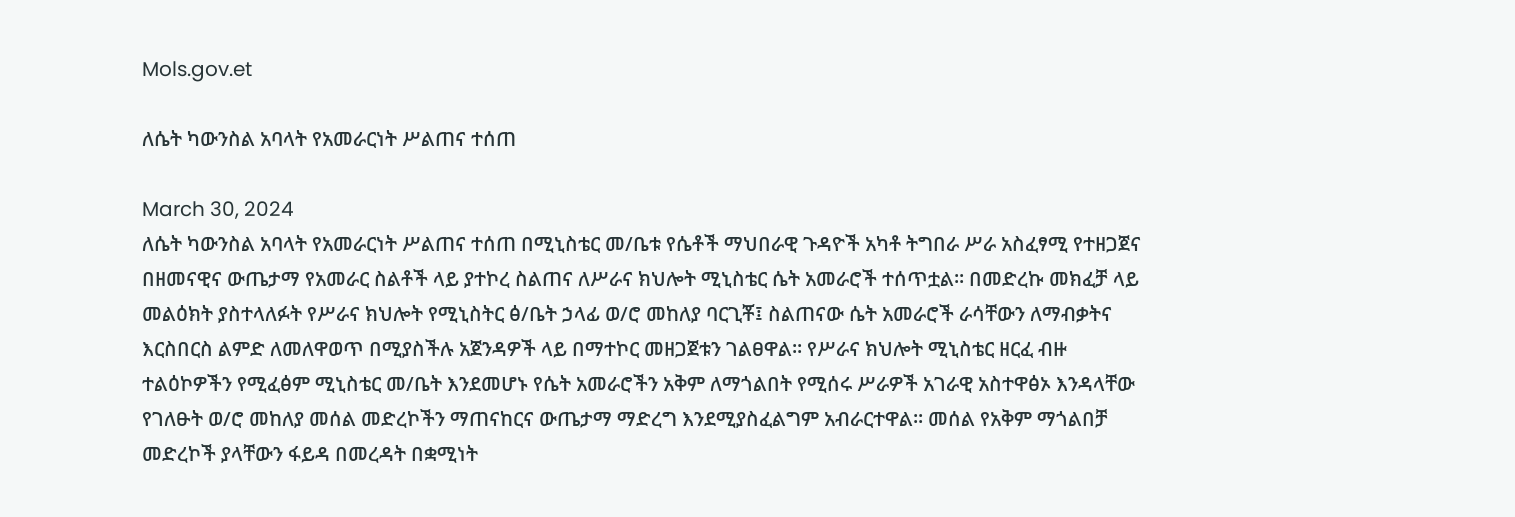Mols.gov.et

ለሴት ካውንስል አባላት የአመራርነት ሥልጠና ተሰጠ

March 30, 2024
ለሴት ካውንስል አባላት የአመራርነት ሥልጠና ተሰጠ በሚኒስቴር መ/ቤቱ የሴቶች ማህበራዊ ጉዳዮች አካቶ ትግበራ ሥራ አስፈፃሚ የተዘጋጀና በዘመናዊና ውጤታማ የአመራር ስልቶች ላይ ያተኮረ ስልጠና ለሥራና ክህሎት ሚኒስቴር ሴት አመራሮች ተሰጥቷል፡፡ በመድረኩ መክፈቻ ላይ መልዕክት ያስተላለፉት የሥራና ክህሎት የሚኒስትር ፅ/ቤት ኃላፊ ወ/ሮ መከለያ ባርጊቾ፤ ስልጠናው ሴት አመራሮች ራሳቸውን ለማብቃትና እርስበርስ ልምድ ለመለዋወጥ በሚያስችሉ አጀንዳዎች ላይ በማተኮር መዘጋጀቱን ገልፀዋል፡፡ የሥራና ክህሎት ሚኒስቴር ዘርፈ ብዙ ተልዕኮዎችን የሚፈፅም ሚኒስቴር መ/ቤት እንደመሆኑ የሴት አመራሮችን አቅም ለማጎልበት የሚሰሩ ሥራዎች አገራዊ አስተዋፅኦ እንዳላቸው የገለፁት ወ/ሮ መከለያ መሰል መድረኮችን ማጠናከርና ውጤታማ ማድረግ እንደሚያስፈልግም አብራርተዋል፡፡ መሰል የአቅም ማጎልበቻ መድረኮች ያላቸውን ፋይዳ በመረዳት በቋሚነት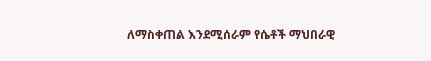ለማስቀጠል እንደሚሰራም የሴቶች ማህበራዊ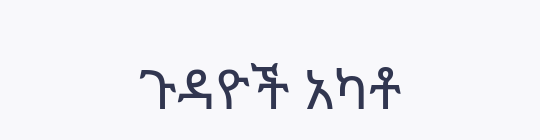ጉዳዮች አካቶ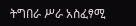ትግበራ ሥራ አስፈፃሚ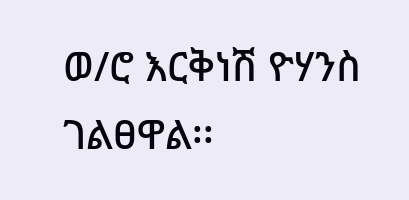ወ/ሮ እርቅነሽ ዮሃንስ ገልፀዋል፡፡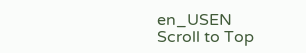en_USEN
Scroll to Top